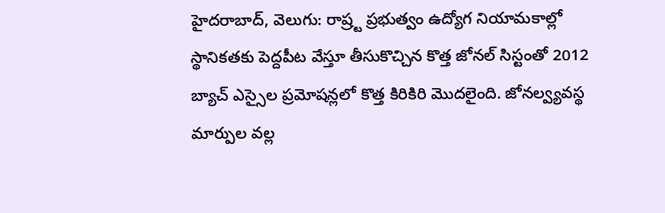హైదరాబాద్, వెలుగు: రాష్ర్ట ప్రభుత్వం ఉద్యోగ నియామకాల్లో స్థానికతకు పెద్దపీట వేస్తూ తీసుకొచ్చిన కొత్త జోనల్ సిస్టంతో 2012 బ్యాచ్ ఎస్సైల ప్రమోషన్లలో కొత్త కిరికిరి మొదలైంది. జోనల్వ్యవస్థ మార్పుల వల్ల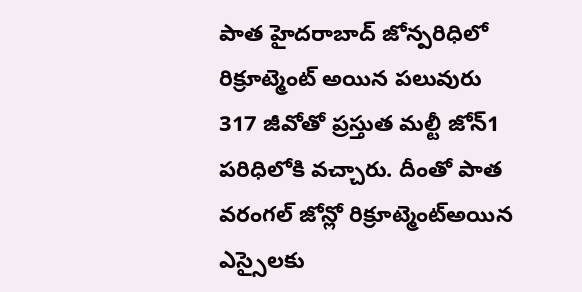పాత హైదరాబాద్ జోన్పరిధిలో రిక్రూట్మెంట్ అయిన పలువురు 317 జీవోతో ప్రస్తుత మల్టీ జోన్1 పరిధిలోకి వచ్చారు. దీంతో పాత వరంగల్ జోన్లో రిక్రూట్మెంట్అయిన ఎస్సైలకు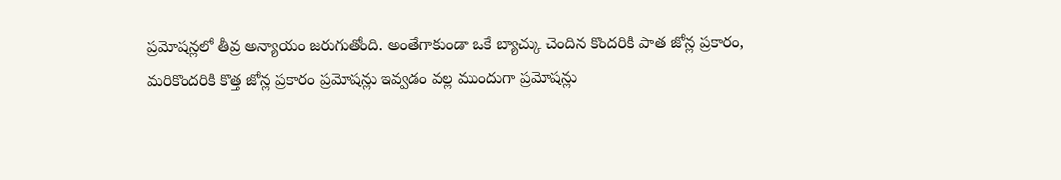ప్రమోషన్లలో తీవ్ర అన్యాయం జరుగుతోంది. అంతేగాకుండా ఒకే బ్యాచ్కు చెందిన కొందరికి పాత జోన్ల ప్రకారం, మరికొందరికి కొత్త జోన్ల ప్రకారం ప్రమోషన్లు ఇవ్వడం వల్ల ముందుగా ప్రమోషన్లు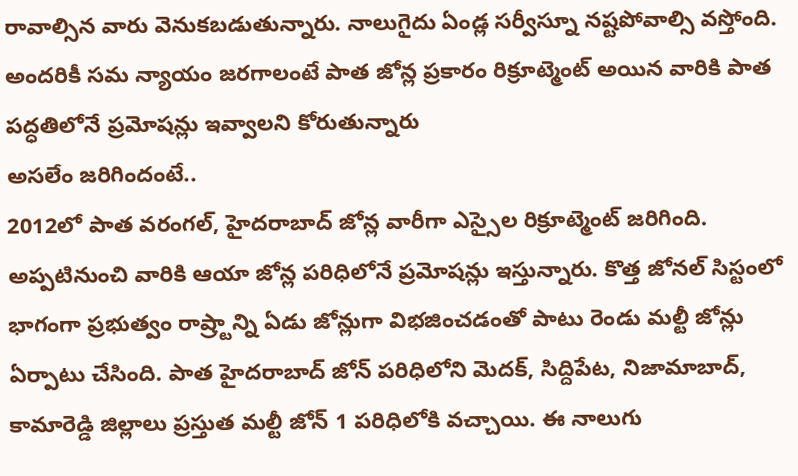రావాల్సిన వారు వెనుకబడుతున్నారు. నాలుగైదు ఏండ్ల సర్వీస్నూ నష్టపోవాల్సి వస్తోంది. అందరికీ సమ న్యాయం జరగాలంటే పాత జోన్ల ప్రకారం రిక్రూట్మెంట్ అయిన వారికి పాత పద్ధతిలోనే ప్రమోషన్లు ఇవ్వాలని కోరుతున్నారు
అసలేం జరిగిందంటే..
2012లో పాత వరంగల్, హైదరాబాద్ జోన్ల వారీగా ఎస్సైల రిక్రూట్మెంట్ జరిగింది. అప్పటినుంచి వారికి ఆయా జోన్ల పరిధిలోనే ప్రమోషన్లు ఇస్తున్నారు. కొత్త జోనల్ సిస్టంలో భాగంగా ప్రభుత్వం రాష్ర్టాన్ని ఏడు జోన్లుగా విభజించడంతో పాటు రెండు మల్టీ జోన్లు ఏర్పాటు చేసింది. పాత హైదరాబాద్ జోన్ పరిధిలోని మెదక్, సిద్దిపేట, నిజామాబాద్, కామారెడ్డి జిల్లాలు ప్రస్తుత మల్టీ జోన్ 1 పరిధిలోకి వచ్చాయి. ఈ నాలుగు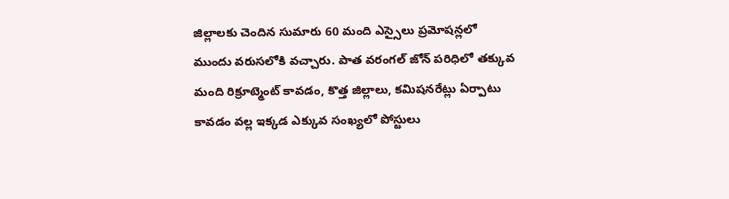జిల్లాలకు చెందిన సుమారు 60 మంది ఎస్సైలు ప్రమోషన్లలో ముందు వరుసలోకి వచ్చారు. పాత వరంగల్ జోన్ పరిధిలో తక్కువ మంది రిక్రూట్మెంట్ కావడం, కొత్త జిల్లాలు, కమిషనరేట్లు ఏర్పాటు కావడం వల్ల ఇక్కడ ఎక్కువ సంఖ్యలో పోస్టులు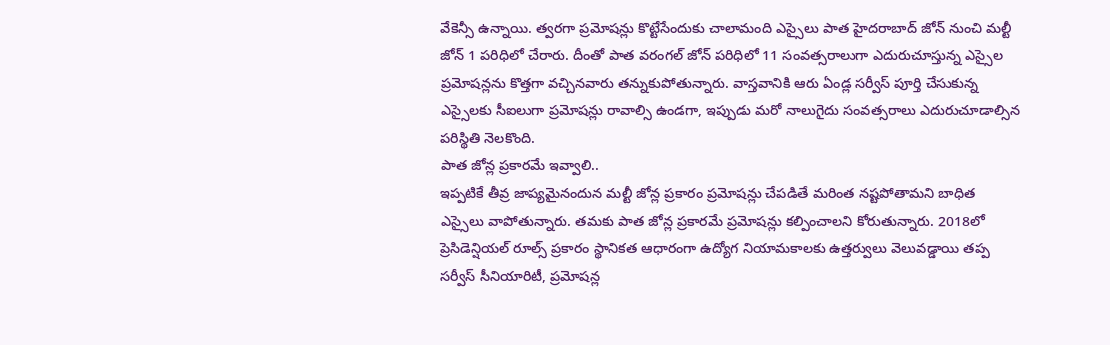వేకెన్సీ ఉన్నాయి. త్వరగా ప్రమోషన్లు కొట్టేసేందుకు చాలామంది ఎస్సైలు పాత హైదరాబాద్ జోన్ నుంచి మల్టీ జోన్ 1 పరిధిలో చేరారు. దీంతో పాత వరంగల్ జోన్ పరిధిలో 11 సంవత్సరాలుగా ఎదురుచూస్తున్న ఎస్సైల ప్రమోషన్లను కొత్తగా వచ్చినవారు తన్నుకుపోతున్నారు. వాస్తవానికి ఆరు ఏండ్ల సర్వీస్ పూర్తి చేసుకున్న ఎస్సైలకు సీఐలుగా ప్రమోషన్లు రావాల్సి ఉండగా, ఇప్పుడు మరో నాలుగైదు సంవత్సరాలు ఎదురుచూడాల్సిన పరిస్థితి నెలకొంది.
పాత జోన్ల ప్రకారమే ఇవ్వాలి..
ఇప్పటికే తీవ్ర జాప్యమైనందున మల్టీ జోన్ల ప్రకారం ప్రమోషన్లు చేపడితే మరింత నష్టపోతామని బాధిత ఎస్సైలు వాపోతున్నారు. తమకు పాత జోన్ల ప్రకారమే ప్రమోషన్లు కల్పించాలని కోరుతున్నారు. 2018లో ప్రెసిడెన్షియల్ రూల్స్ ప్రకారం స్థానికత ఆధారంగా ఉద్యోగ నియామకాలకు ఉత్తర్వులు వెలువడ్డాయి తప్ప సర్వీస్ సీనియారిటీ, ప్రమోషన్ల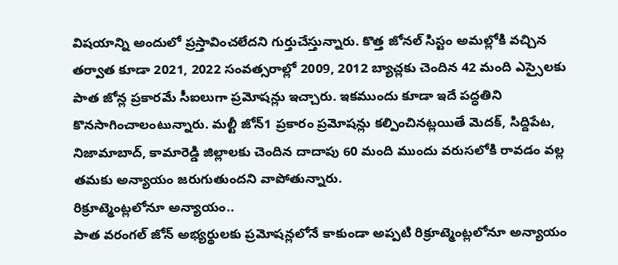విషయాన్ని అందులో ప్రస్తావించలేదని గుర్తుచేస్తున్నారు. కొత్త జోనల్ సిస్టం అమల్లోకి వచ్చిన తర్వాత కూడా 2021, 2022 సంవత్సరాల్లో 2009, 2012 బ్యాచ్లకు చెందిన 42 మంది ఎస్సైలకు పాత జోన్ల ప్రకారమే సీఐలుగా ప్రమోషన్లు ఇచ్చారు. ఇకముందు కూడా ఇదే పద్ధతిని కొనసాగించాలంటున్నారు. మల్టీ జోన్1 ప్రకారం ప్రమోషన్లు కల్పించినట్లయితే మెదక్, సిద్దిపేట, నిజామాబాద్, కామారెడ్డి జిల్లాలకు చెందిన దాదాపు 60 మంది ముందు వరుసలోకి రావడం వల్ల తమకు అన్యాయం జరుగుతుందని వాపోతున్నారు.
రిక్రూట్మెంట్లలోనూ అన్యాయం..
పాత వరంగల్ జోన్ అభ్యర్థులకు ప్రమోషన్లలోనే కాకుండా అప్పటి రిక్రూట్మెంట్లలోనూ అన్యాయం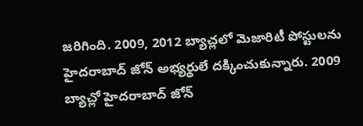జరిగింది. 2009, 2012 బ్యాచ్లలో మెజారిటీ పోస్టులను హైదరాబాద్ జోన్ అభ్యర్థులే దక్కించుకున్నారు. 2009 బ్యాచ్లో హైదరాబాద్ జోన్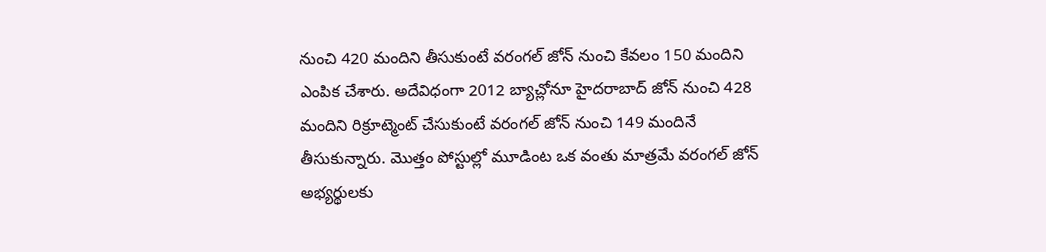నుంచి 420 మందిని తీసుకుంటే వరంగల్ జోన్ నుంచి కేవలం 150 మందిని ఎంపిక చేశారు. అదేవిధంగా 2012 బ్యాచ్లోనూ హైదరాబాద్ జోన్ నుంచి 428 మందిని రిక్రూట్మెంట్ చేసుకుంటే వరంగల్ జోన్ నుంచి 149 మందినే తీసుకున్నారు. మొత్తం పోస్టుల్లో మూడింట ఒక వంతు మాత్రమే వరంగల్ జోన్ అభ్యర్థులకు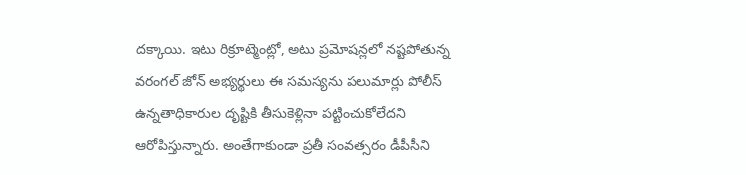దక్కాయి. ఇటు రిక్రూట్మెంట్లో, అటు ప్రమోషన్లలో నష్టపోతున్న వరంగల్ జోన్ అభ్యర్థులు ఈ సమస్యను పలుమార్లు పోలీస్ ఉన్నతాధికారుల దృష్టికి తీసుకెళ్లినా పట్టించుకోలేదని ఆరోపిస్తున్నారు. అంతేగాకుండా ప్రతీ సంవత్సరం డీపీసీని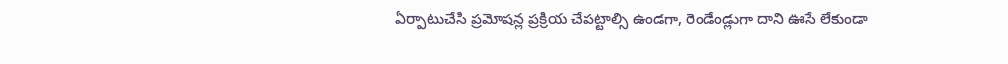ఏర్పాటుచేసి ప్రమోషన్ల ప్రక్రియ చేపట్టాల్సి ఉండగా, రెండేండ్లుగా దాని ఊసే లేకుండా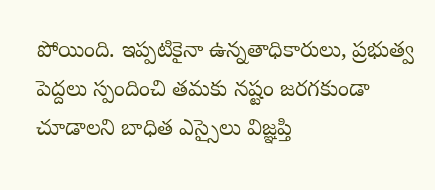పోయింది. ఇప్పటికైనా ఉన్నతాధికారులు, ప్రభుత్వ పెద్దలు స్పందించి తమకు నష్టం జరగకుండా చూడాలని బాధిత ఎస్సైలు విజ్ఞప్తి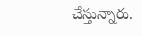చేస్తున్నారు.